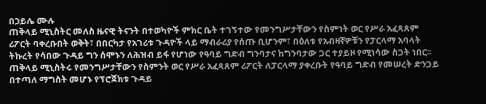በኃይሌ ሙሉ
ጠቅላይ ሚኒስትር መለስ ዜናዊ ትናንት በተወካዮች ምክር ቤት ተገኝተው የመንግሥታቸውን የስምነት ወር የሥራ አፈጻጸም ሪፖርት ባቀረቡበት ወቅት፣ በበርካታ የአገሪቱ ጉዳዮች ላይ ማብራሪያ የሰጡ ቢሆንም፣ በዕለቱ የአብዛኛዎቹን የፓርላማ አባላት ትኩረት የሳበው ጉዳይ ግን ሰሞኑን ለሕዝብ ይፋ የሆነው የዓባይ ግድብ ግንባታና ከግንባታው ጋር ተያይዞ የሚነሳው ስጋት ነበር፡፡
ጠቅላይ ሚኒስትሩ የመንግሥታቸውን የስምንት ወር የሥራ አፈጻጸም ሪፖርት ለፓርላማ ያቀረቡት የዓባይ ግድብ የመሠረት ድንጋይ በተጣለ ማግስት መሆኑ የፕሮጀክቱ ጉዳይ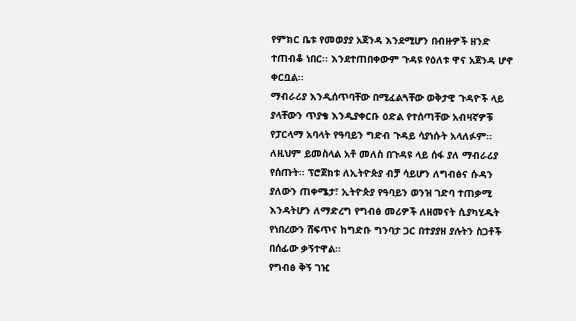የምክር ቤቱ የመወያያ አጀንዳ እንደሚሆን በብዙዎች ዘንድ ተጠብቆ ነበር፡፡ እንደተጠበቀውም ጉዳዩ የዕለቱ ዋና አጀንዳ ሆኖ ቀርቧል፡፡
ማብራሪያ እንዲሰጥባቸው በሚፈልጓቸው ወቅታዊ ጉዳዮች ላይ ያላቸውን ጥያቄ እንዲያቀርቡ ዕድል የተሰጣቸው አብዛኛዎቹ የፓርላማ አባላት የዓባይን ግድብ ጉዳይ ሳያነሱት አላለፉም፡፡ ለዚህም ይመስላል አቶ መለስ በጉዳዩ ላይ ሰፋ ያለ ማብራሪያ የሰጡት፡፡ ፕሮጀክቱ ለኢትዮጵያ ብቻ ሳይሆን ለግብፅና ሱዳን ያለውን ጠቀሜታ፣ ኢትዮጵያ የዓባይን ወንዝ ገድባ ተጠቃሚ እንዳትሆን ለማድረግ የግብፅ መሪዎች ለዘመናት ሲያካሂዱት የነበረውን ሸፍጥና ከግድቡ ግንባታ ጋር በተያያዘ ያሉትን ስጋቶች በሰፊው ቃኝተዋል፡፡
የግብፅ ቅኝ ገዢ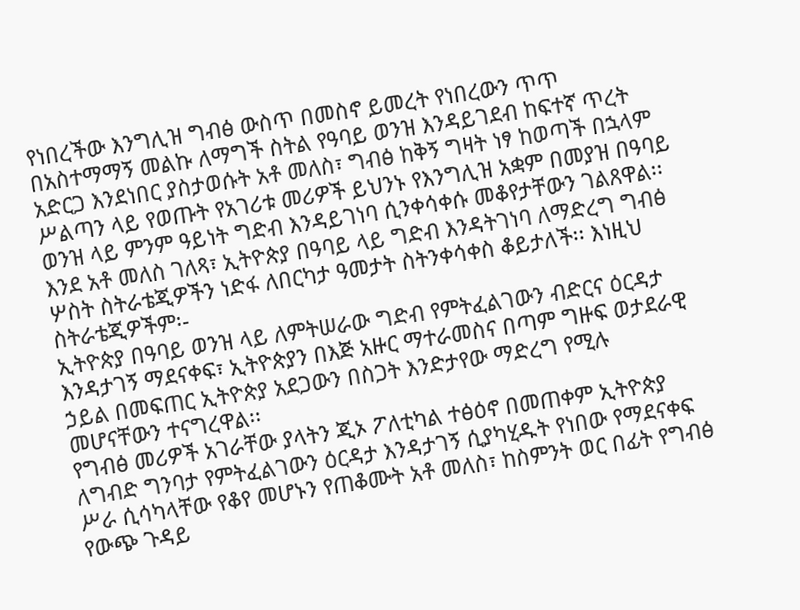የነበረችው እንግሊዝ ግብፅ ውስጥ በመስኖ ይመረት የነበረውን ጥጥ በአስተማማኝ መልኩ ለማግች ስትል የዓባይ ወንዝ እንዳይገደብ ከፍተኛ ጥረት አድርጋ እንደነበር ያስታወሱት አቶ መለስ፣ ግብፅ ከቅኝ ግዛት ነፃ ከወጣች በኋላም ሥልጣን ላይ የወጡት የአገሪቱ መሪዎች ይህንኑ የእንግሊዝ አቋም በመያዝ በዓባይ ወንዝ ላይ ምንም ዓይነት ግድብ እንዳይገነባ ሲንቀሳቀሱ መቆየታቸውን ገልጸዋል፡፡
እንደ አቶ መለስ ገለጻ፣ ኢትዮጵያ በዓባይ ላይ ግድብ እንዳትገነባ ለማድረግ ግብፅ ሦስት ስትራቴጂዎችን ነድፋ ለበርካታ ዓመታት ስትንቀሳቀስ ቆይታለች፡፡ እነዚህ ስትራቴጂዎችም፡-
ኢትዮጵያ በዓባይ ወንዝ ላይ ለምትሠራው ግድብ የምትፈልገውን ብድርና ዕርዳታ እንዳታገኝ ማደናቀፍ፣ ኢትዮጵያን በእጅ አዙር ማተራመስና በጣም ግዙፍ ወታደራዊ ኃይል በመፍጠር ኢትዮጵያ አደጋውን በስጋት እንድታየው ማድረግ የሚሉ መሆናቸውን ተናግረዋል፡፡
የግብፅ መሪዎች አገራቸው ያላትን ጂኦ ፖለቲካል ተፅዕኖ በመጠቀም ኢትዮጵያ ለግብድ ግንባታ የምትፈልገውን ዕርዳታ እንዳታገኝ ሲያካሂዱት የነበው የማደናቀፍ ሥራ ሲሳካላቸው የቆየ መሆኑን የጠቆሙት አቶ መለስ፣ ከስምንት ወር በፊት የግብፅ የውጭ ጉዳይ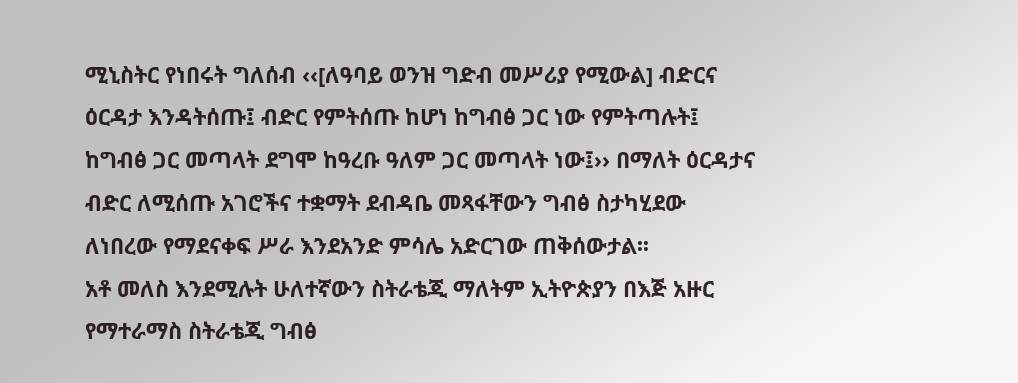ሚኒስትር የነበሩት ግለሰብ ‹‹[ለዓባይ ወንዝ ግድብ መሥሪያ የሚውል] ብድርና ዕርዳታ እንዳትሰጡ፤ ብድር የምትሰጡ ከሆነ ከግብፅ ጋር ነው የምትጣሉት፤ ከግብፅ ጋር መጣላት ደግሞ ከዓረቡ ዓለም ጋር መጣላት ነው፤›› በማለት ዕርዳታና ብድር ለሚሰጡ አገሮችና ተቋማት ደብዳቤ መጻፋቸውን ግብፅ ስታካሂደው ለነበረው የማደናቀፍ ሥራ እንደአንድ ምሳሌ አድርገው ጠቅሰውታል፡፡
አቶ መለስ እንደሚሉት ሁለተኛውን ስትራቴጂ ማለትም ኢትዮጵያን በእጅ አዙር የማተራማስ ስትራቴጂ ግብፅ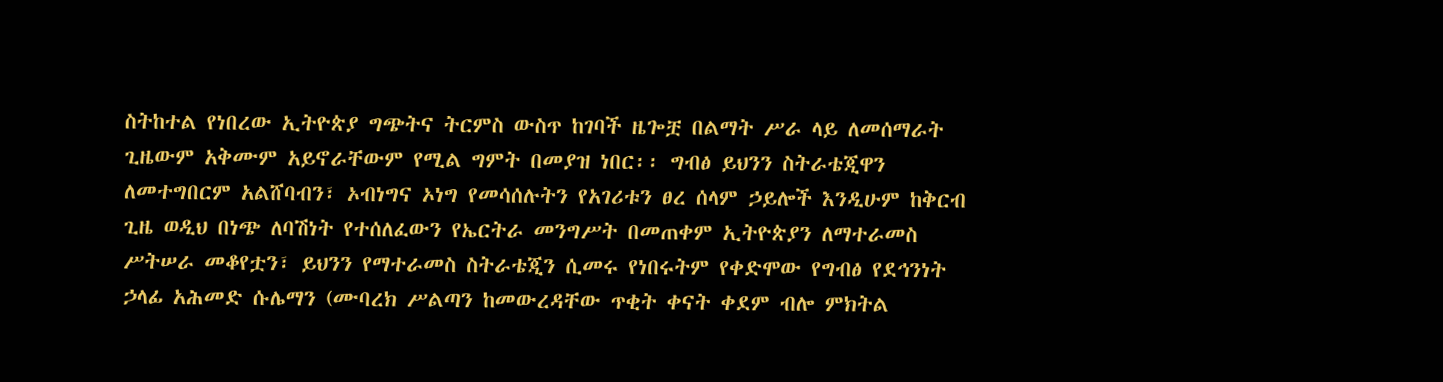ስትከተል የነበረው ኢትዮጵያ ግጭትና ትርምስ ውስጥ ከገባች ዜጐቿ በልማት ሥራ ላይ ለመሰማራት ጊዜውም አቅሙም አይኖራቸውም የሚል ግምት በመያዝ ነበር፡፡ ግብፅ ይህንን ስትራቴጂዋን ለመተግበርም አልሸባብን፣ ኦብነግና ኦነግ የመሳሰሉትን የአገሪቱን ፀረ ሰላም ኃይሎች እንዲሁም ከቅርብ ጊዜ ወዲህ በነጭ ለባሽነት የተሰለፈውን የኤርትራ መንግሥት በመጠቀም ኢትዮጵያን ለማተራመስ ሥትሠራ መቆየቷን፣ ይህንን የማተራመስ ስትራቴጂን ሲመሩ የነበሩትም የቀድሞው የግብፅ የደኅንነት ኃላፊ አሕመድ ሱሌማን (ሙባረክ ሥልጣን ከመውረዳቸው ጥቂት ቀናት ቀደም ብሎ ምክትል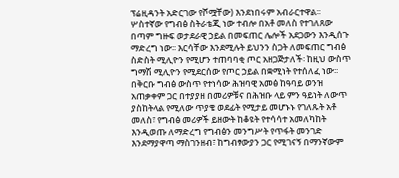ፕሬዚዳንት አድርገው የሾሟቸው) እንደነበሩም አብራርተዋል፡፡
ሦስተኛው የግብፅ ስትራቴጂ ነው ተብሎ በአቶ መለስ የተገለጸው በጣም ግዙፍ ወታደራዊ ኃይል በመፍጠር ሌሎች አደጋውን እንዲሰጉ ማድረግ ነው፡፡ እርሳቸው እንደሚሉት ይህንን ስጋት ለመፍጠር ግብፅ ስድስት ሚሊዮን የሚሆን ተጠባባቂ ጦር አዘጋጅታለች፡ ከዚህ ውስጥ ግማሽ ሚሊዮን የሚደርሰው የጦር ኃይል በቋሚነት የተሰለፈ ነው፡፡
በቅርቡ ግብፅ ውስጥ የተነሳው ሕዝባዊ አመፅ ከዓባይ ወንዝ አጠቃቀም ጋር በተያያዘ በመሪዎቹና በሕዝቡ ላይ ምን ዓይነት ለውጥ ያስከትላል የሚለው ጥያቄ ወደፊት የሚታይ መሆኑኑ የገለጹት አቶ መለስ፣ የግብፅ መሪዎች ይዘውት ከቆዩት የተሳሳተ አመለካከት እንዲወጡ ለማድረግ የግብፅን መንግሥት የጥፋት መንገድ እንደማያዋጣ ማስገንዘብ፣ ከግብፃውያን ጋር የሚገናኝ በማንኛውም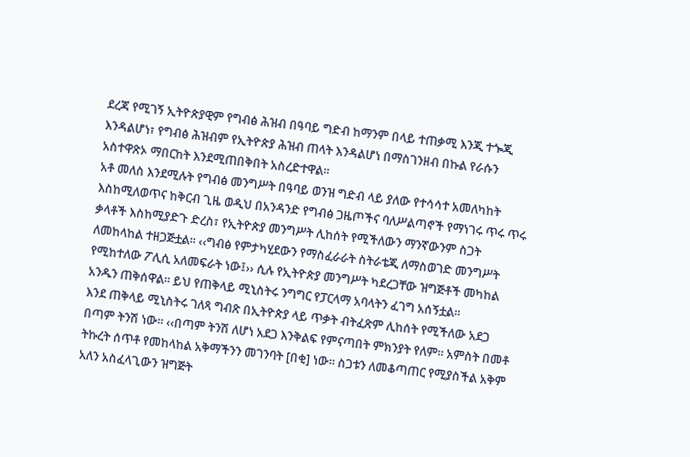ደረጃ የሚገኝ ኢትዮጵያዊም የግብፅ ሕዝብ በዓባይ ግድብ ከማንም በላይ ተጠቃሚ እንጂ ተጐጂ እንዳልሆነ፣ የግብፅ ሕዝብም የኢትዮጵያ ሕዝብ ጠላት እንዳልሆነ በማስገንዘብ በኩል የራሱን አስተዋጽኦ ማበርከት እንደሚጠበቅበት አስረድተዋል፡፡
አቶ መለስ እንደሚሉት የግብፅ መንግሥት በዓባይ ወንዝ ግድብ ላይ ያለው የተሳሳተ አመለካከት እስከሚለወጥና ከቅርብ ጊዜ ወዲህ በአንዳንድ የግብፅ ጋዜጦችና ባለሥልጣኖች የማነገሩ ጥሩ ጥሩ ቃላቶች እስከሚያድጉ ድረስ፣ የኢትዮጵያ መንግሥት ሊከሰት የሚችለውን ማንኛውንም ስጋት ለመከላከል ተዘጋጅቷል፡፡ ‹‹ግብፅ የምታካሂደውን የማስፈራራት ስትራቴጂ ለማስወገድ መንግሥት የሚከተለው ፖሊሲ አለመፍራት ነው፤›› ሲሉ የኢትዮጵያ መንግሥት ካደረጋቸው ዝግጅቶች መካከል አንዱን ጠቅሰዋል፡፡ ይህ የጠቅላይ ሚኒስትሩ ንግግር የፓርላማ አባላትን ፈገግ አሰኝቷል፡፡
እንደ ጠቅላይ ሚኒስትሩ ገለጻ ግብጽ በኢትዮጵያ ላይ ጥቃት ብትፈጽም ሊከሰት የሚችለው አደጋ በጣም ትንሽ ነው፡፡ ‹‹በጣም ትንሽ ለሆነ አደጋ እንቅልፍ የምናጣበት ምክንያት የለም፡፡ አምስት በመቶ ትኩረት ሰጥቶ የመከላከል አቅማችንን መገንባት [በቂ] ነው፡፡ ስጋቱን ለመቆጣጠር የሚያስችል አቅም አለን አስፈላጊውን ዝግጅት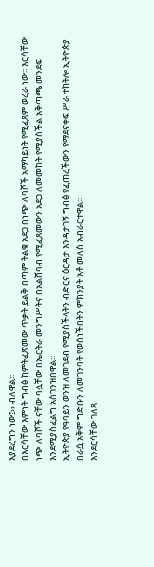እያደረግን ነው፤›› ብለዋል፡፡
በእርሳቸው እምነት ግብፅ ከምትፈጽመው ጥቃት ይልቅ በጣም ትልቁ አደጋ በነጭ ለባሾች አማካይነት የሚፈጸም ወረራ ነው፡፡ እርሳቸው ነጭ ለባሾች ናቸው ባሏቸው በኤርትራ መንግሥትና በአልሸባብ የሚፈጸመውን አደጋ ለመመከት የሚያስችል አቅጣጫ መንደፍ እንደሚያስፈልግ አስገንዝበዋል፡፡
ኢትዮጵያ የዓባይን ወንዝ ለመገደብ የሚያስችላትን ብድርና ዕርዳታ እንዳታገኝ ግብፅ የፈጠረችውን የማደናቀፍ ሥራ ተከትሎ ኢትዮጵያ በራሷ አቅም ግድቡን ለመገንባት የወሰነችበትን ምክንያት አቶ መለስ አብራርተዋል፡፡
እንደርሳቸው ገለጻ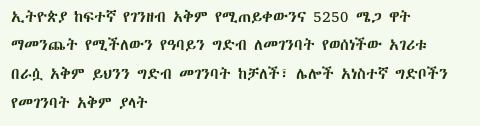ኢትዮጵያ ከፍተኛ የገንዘብ አቅም የሚጠይቀውንና 5250 ሜጋ ዋት ማመንጨት የሚችለውን የዓባይን ግድብ ለመገንባት የወሰነችው አገሪቱ በራሷ አቅም ይህንን ግድብ መገንባት ከቻለች፣ ሌሎች አነስተኛ ግድቦችን የመገንባት አቅም ያላት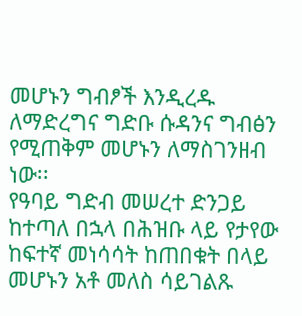መሆኑን ግብፆች እንዲረዱ ለማድረግና ግድቡ ሱዳንና ግብፅን የሚጠቅም መሆኑን ለማስገንዘብ ነው፡፡
የዓባይ ግድብ መሠረተ ድንጋይ ከተጣለ በኋላ በሕዝቡ ላይ የታየው ከፍተኛ መነሳሳት ከጠበቁት በላይ መሆኑን አቶ መለስ ሳይገልጹ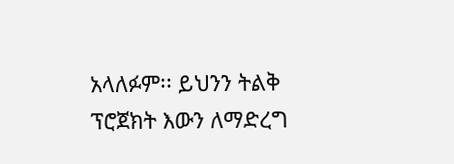አላለፉም፡፡ ይህንን ትልቅ ፕሮጀክት እውን ለማድረግ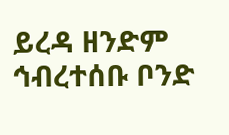ይረዳ ዘንድም ኅብረተሰቡ ቦንድ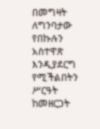በመግዛት ለግንባታው የበኩሉን አስተዋጽ እንዲያደርግ የሚችልበትን ሥርዓት ከመዘርጋት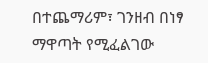በተጨማሪም፣ ገንዘብ በነፃ ማዋጣት የሚፈልገው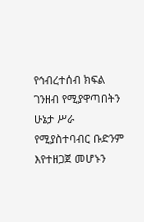የኅብረተሰብ ክፍል ገንዘብ የሚያዋጣበትን ሁኔታ ሥራ የሚያስተባብር ቡድንም እየተዘጋጀ መሆኑን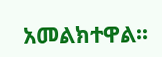አመልክተዋል፡፡